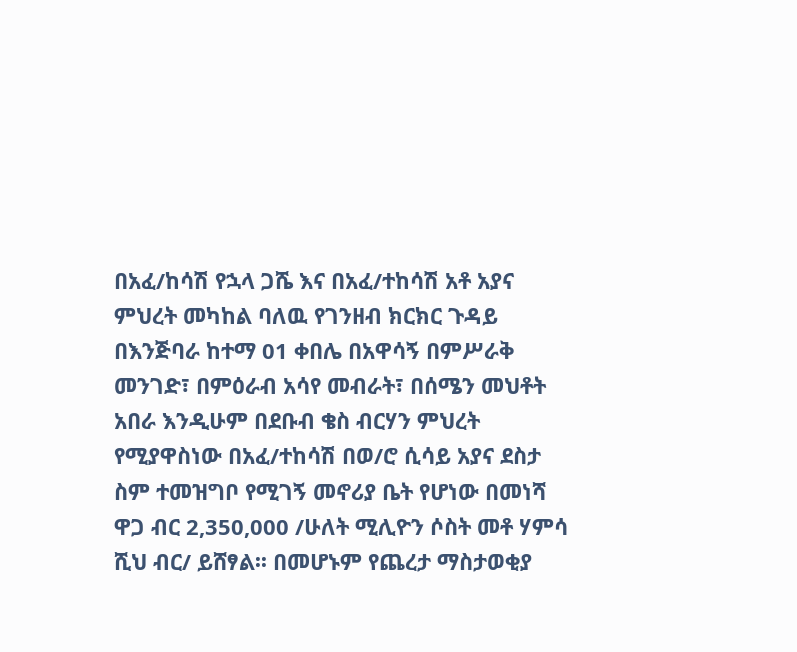በአፈ/ከሳሽ የኋላ ጋሼ እና በአፈ/ተከሳሽ አቶ አያና ምህረት መካከል ባለዉ የገንዘብ ክርክር ጉዳይ በእንጅባራ ከተማ 01 ቀበሌ በአዋሳኝ በምሥራቅ መንገድ፣ በምዕራብ አሳየ መብራት፣ በሰሜን መህቶት አበራ እንዲሁም በደቡብ ቄስ ብርሃን ምህረት የሚያዋስነው በአፈ/ተከሳሽ በወ/ሮ ሲሳይ አያና ደስታ ስም ተመዝግቦ የሚገኝ መኖሪያ ቤት የሆነው በመነሻ ዋጋ ብር 2,350,000 /ሁለት ሚሊዮን ሶስት መቶ ሃምሳ ሺህ ብር/ ይሸፃል፡፡ በመሆኑም የጨረታ ማስታወቂያ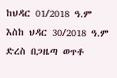ከህዳር 01/2018 ዓ.ም እስከ ህዳር 30/2018 ዓ.ም ድረስ በጋዜጣ ወጥቶ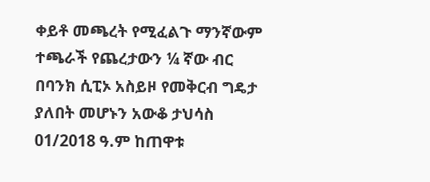ቀይቶ መጫረት የሚፈልጉ ማንኛውም ተጫራች የጨረታውን ¼ ኛው ብር በባንክ ሲፒኦ አስይዞ የመቅርብ ግዴታ ያለበት መሆኑን አውቆ ታህሳስ 01/2018 ዓ.ም ከጠዋቱ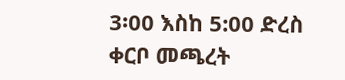3፡00 እስከ 5:00 ድረስ ቀርቦ መጫረት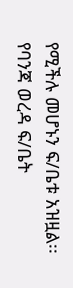የሚችሉ መሆኑን ፍ/ቤቱ አዝዟል፡፡
የባንጃ ወረዳ ፍ/ቤት